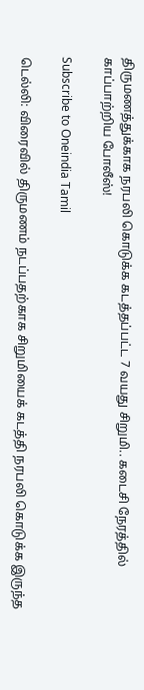திருமணத்துக்காக‌ நரபலி கொடுக்க கடத்தப்பட்ட 7 வயது சிறுமி.. கடைசி நேரத்தில் காப்பாற்றிய போலீஸ்!

Subscribe to Oneindia Tamil

டெல்லி: விரைவில் திருமணம் நடப்பதற்காக சிறுமியைக் கடத்தி நரபலி கொடுக்க இருந்த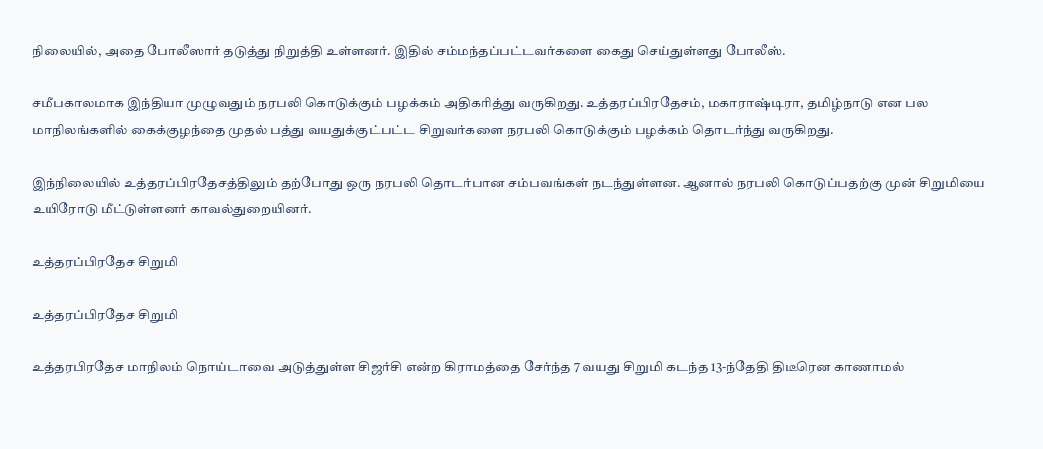நிலையில், அதை போலீஸார் தடுத்து நிறுத்தி உள்ளனர். இதில் சம்மந்தப்பட்டவர்களை கைது செய்துள்ளது போலீஸ்.

சமீபகாலமாக இந்தியா முழுவதும் நரபலி கொடுக்கும் பழக்கம் அதிகரித்து வருகிறது. உத்தரப்பிரதேசம், மகாராஷ்டிரா, தமிழ்நாடு என பல மாநிலங்களில் கைக்குழந்தை முதல் பத்து வயதுக்குட்பட்ட சிறுவர்களை நரபலி கொடுக்கும் பழக்கம் தொடர்ந்து வருகிறது.

இந்நிலையில் உத்தரப்பிரதேசத்திலும் தற்போது ஒரு நரபலி தொடர்பான சம்பவங்கள் நடந்துள்ளன. ஆனால் நரபலி கொடுப்பதற்கு முன் சிறுமியை உயிரோடு மீட்டுள்ளனர் காவல்துறையினர்.

உத்தரப்பிரதேச சிறுமி

உத்தரப்பிரதேச சிறுமி

உத்தரபிரதேச மாநிலம் நொய்டாவை அடுத்துள்ள சிஜர்சி என்ற கிராமத்தை சேர்ந்த 7 வயது சிறுமி கடந்த 13-ந்தேதி திடீரென காணாமல்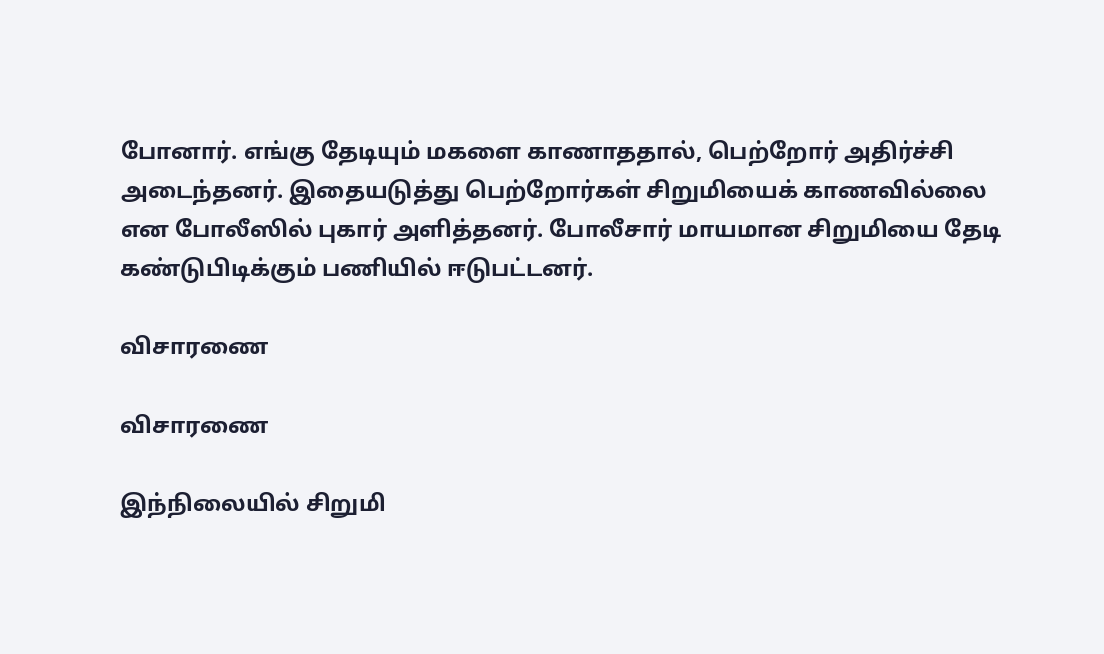போனார். எங்கு தேடியும் மகளை காணாததால், பெற்றோர் அதிர்ச்சி அடைந்தனர். இதையடுத்து பெற்றோர்கள் சிறுமியைக் காணவில்லை என போலீஸில் புகார் அளித்தனர். போலீசார் மாயமான சிறுமியை தேடி கண்டுபிடிக்கும் பணியில் ஈடுபட்டனர்.

விசாரணை

விசாரணை

இந்நிலையில் சிறுமி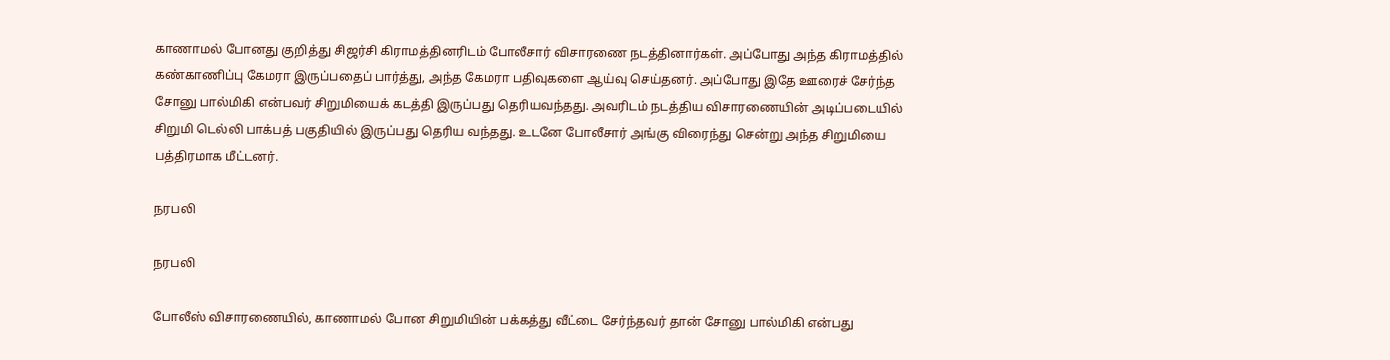காணாமல் போனது குறித்து சிஜர்சி கிராமத்தினரிடம் போலீசார் விசாரணை நடத்தினார்கள். அப்போது அந்த கிராமத்தில் கண்காணிப்பு கேமரா இருப்பதைப் பார்த்து, அந்த கேமரா பதிவுகளை ஆய்வு செய்தனர். அப்போது இதே ஊரைச் சேர்ந்த சோனு பால்மிகி என்பவர் சிறுமியைக் கடத்தி இருப்பது தெரியவந்தது. அவரிடம் நடத்திய விசாரணையின் அடிப்படையில் சிறுமி டெல்லி பாக்பத் பகுதியில் இருப்பது தெரிய வந்தது. உடனே போலீசார் அங்கு விரைந்து சென்று அந்த சிறுமியை பத்திரமாக மீட்டனர்.

நரபலி

நரபலி

போலீஸ் விசாரணையில், காணாமல் போன சிறுமியின் பக்கத்து வீட்டை சேர்ந்தவர் தான் சோனு பால்மிகி என்பது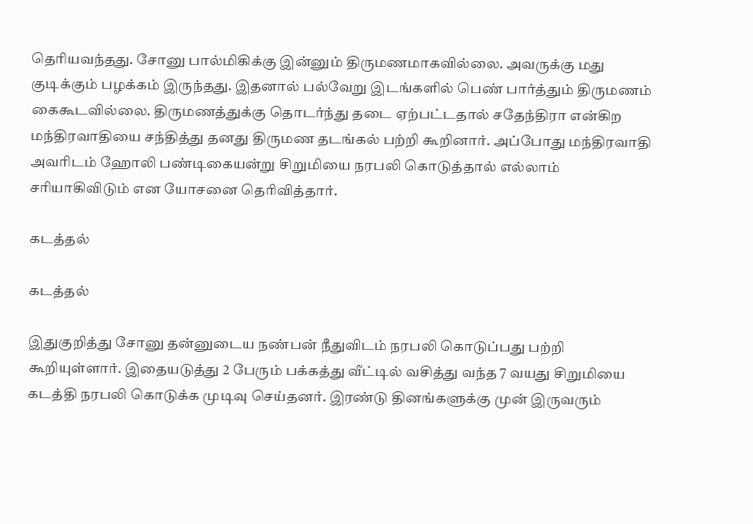தெரியவந்தது. சோனு பால்மிகிக்கு இன்னும் திருமணமாகவில்லை. அவருக்கு மது குடிக்கும் பழக்கம் இருந்தது. இதனால் பல்வேறு இடங்களில் பெண் பார்த்தும் திருமணம் கைகூடவில்லை. திருமணத்துக்கு தொடர்ந்து தடை ஏற்பட்டதால் சதேந்திரா என்கிற மந்திரவாதியை சந்தித்து தனது திருமண தடங்கல் பற்றி கூறினார். அப்போது மந்திரவாதி அவரிடம் ஹோலி பண்டிகையன்று சிறுமியை நரபலி கொடுத்தால் எல்லாம் சரியாகிவிடும் என யோசனை தெரிவித்தார்.

கடத்தல்

கடத்தல்

இதுகுறித்து சோனு தன்னுடைய நண்பன் நீதுவிடம் நரபலி கொடுப்பது பற்றி கூறியுள்ளார். இதையடுத்து 2 பேரும் பக்கத்து வீட்டில் வசித்து வந்த 7 வயது சிறுமியை கடத்தி நரபலி கொடுக்க முடிவு செய்தனர். இரண்டு தினங்களுக்கு முன் இருவரும்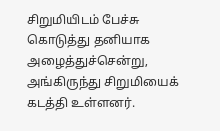சிறுமியிடம் பேச்சு கொடுத்து தனியாக அழைத்துச்சென்று, அங்கிருந்து சிறுமியைக் கடத்தி உள்ளனர்.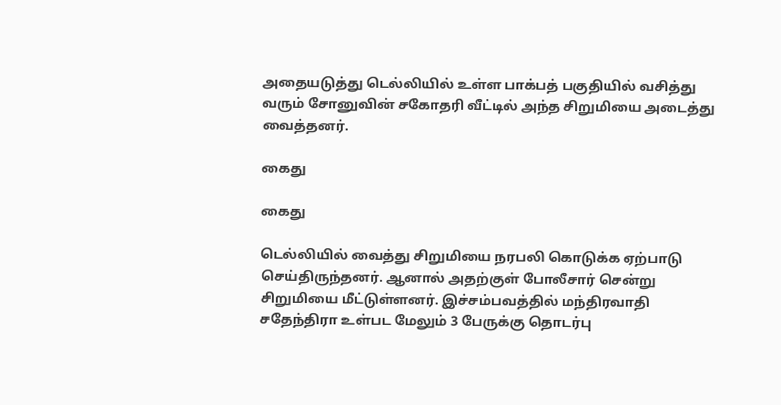அதையடுத்து டெல்லியில் உள்ள பாக்பத் பகுதியில் வசித்து வரும் சோனுவின் சகோதரி வீட்டில் அந்த சிறுமியை அடைத்து வைத்தன‌ர்.

கைது

கைது

டெல்லியில் வைத்து சிறுமியை நரபலி கொடுக்க ஏற்பாடு செய்திருந்தனர். ஆனால் அதற்குள் போலீசார் சென்று சிறுமியை மீட்டுள்ளனர். இச்சம்பவத்தில் மந்திரவாதி சதேந்திரா உள்பட மேலும் 3 பேருக்கு தொடர்பு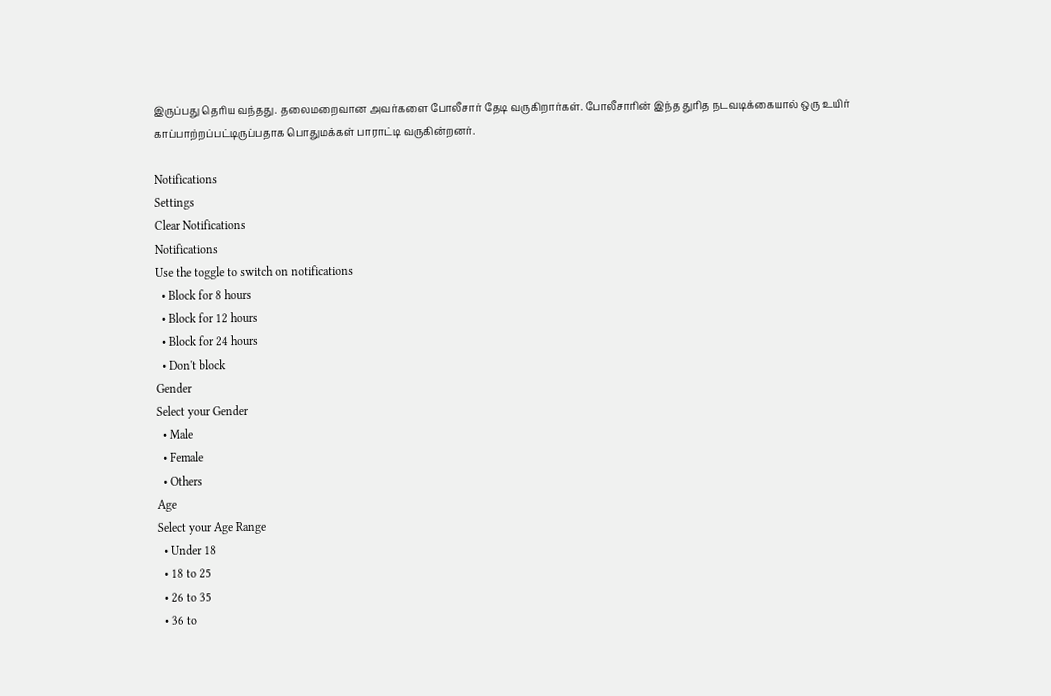இருப்பது தெரிய வந்தது. தலைமறைவான அவர்களை போலீசார் தேடி வருகிறார்கள். போலீசாரின் இந்த துரித நடவடிக்கையால் ஒரு உயிர் காப்பாற்றப்பட்டிருப்பதாக பொதுமக்கள் பாராட்டி வருகின்றனர்.

Notifications
Settings
Clear Notifications
Notifications
Use the toggle to switch on notifications
  • Block for 8 hours
  • Block for 12 hours
  • Block for 24 hours
  • Don't block
Gender
Select your Gender
  • Male
  • Female
  • Others
Age
Select your Age Range
  • Under 18
  • 18 to 25
  • 26 to 35
  • 36 to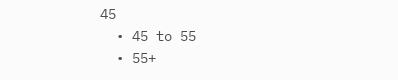45
  • 45 to 55
  • 55+